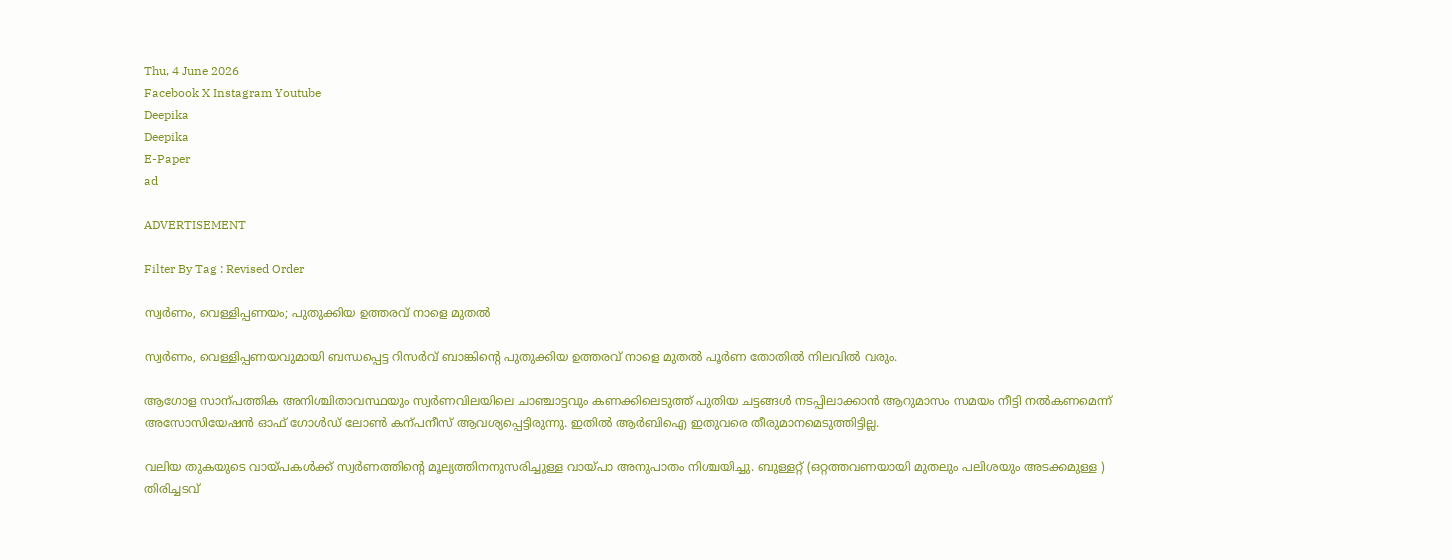Thu, 4 June 2026
Facebook X Instagram Youtube
Deepika
Deepika
E-Paper
ad

ADVERTISEMENT

Filter By Tag : Revised Order

സ്വർണം, വെള്ളിപ്പണയം; പുതുക്കിയ ഉത്തരവ് നാളെ മുതൽ

സ്വർണം, വെള്ളിപ്പണയവുമായി ബന്ധപ്പെട്ട റിസർവ് ബാങ്കിന്‍റെ പുതുക്കിയ ഉത്തരവ് നാളെ മുതൽ പൂർണ തോതിൽ നിലവിൽ വരും.

ആഗോള സാന്പത്തിക അനിശ്ചിതാവസ്ഥയും സ്വർണവിലയിലെ ചാഞ്ചാട്ടവും കണക്കിലെടുത്ത് പുതിയ ചട്ടങ്ങൾ നടപ്പിലാക്കാൻ ആറുമാസം സമയം നീട്ടി നൽകണമെന്ന് അസോസിയേഷൻ ഓഫ് ഗോൾഡ് ലോൺ കന്പനീസ് ആവശ്യപ്പെട്ടിരുന്നു. ഇതിൽ ആർബിഐ ഇതുവരെ തീരുമാനമെടുത്തിട്ടില്ല.

വലിയ തുകയുടെ വായ്പകൾക്ക് സ്വർണത്തിന്‍റെ മൂല്യത്തിനനുസരിച്ചുള്ള വായ്പാ അനുപാതം നിശ്ചയിച്ചു. ബുള്ളറ്റ് (ഒറ്റത്തവണയായി മുതലും പലിശയും അടക്കമുള്ള ) തിരിച്ചടവ്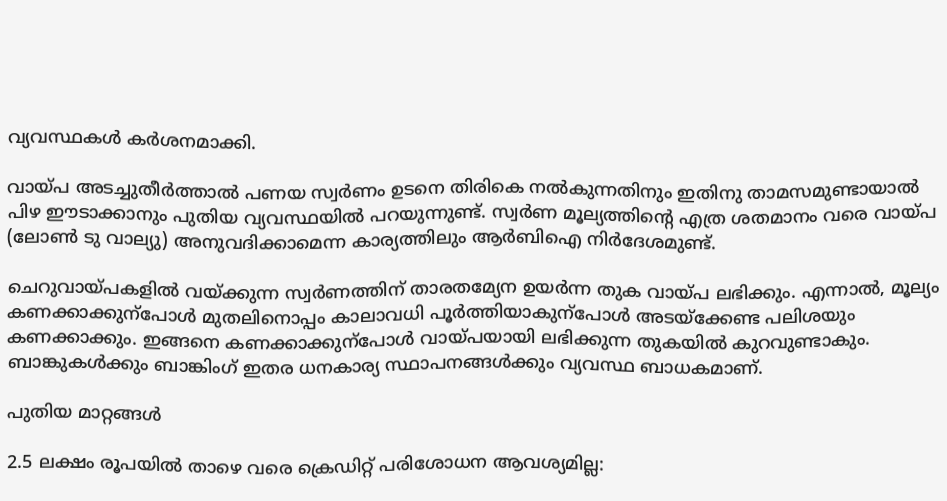വ്യവസ്ഥകൾ കർശനമാക്കി.

വായ്പ അടച്ചുതീർത്താൽ പണയ സ്വർണം ഉടനെ തിരികെ നൽകുന്നതിനും ഇതിനു താമസമുണ്ടായാൽ പിഴ ഈടാക്കാനും പുതിയ വ്യവസ്ഥയിൽ പറയുന്നുണ്ട്. സ്വർണ മൂല്യത്തിന്‍റെ എത്ര ശതമാനം വരെ വായ്പ (ലോണ്‍ ടു വാല്യു) അനുവദിക്കാമെന്ന കാര്യത്തിലും ആർബിഐ നിർദേശമുണ്ട്.

ചെറുവായ്പകളിൽ വയ്ക്കുന്ന സ്വർണത്തിന് താരതമ്യേന ഉയർന്ന തുക വായ്പ ലഭിക്കും. എന്നാൽ, മൂല്യം കണക്കാക്കുന്പോൾ മുതലിനൊപ്പം കാലാവധി പൂർത്തിയാകുന്പോൾ അടയ്ക്കേണ്ട പലിശയും കണക്കാക്കും. ഇങ്ങനെ കണക്കാക്കുന്പോൾ വായ്പയായി ലഭിക്കുന്ന തുകയിൽ കുറവുണ്ടാകും. ബാങ്കുകൾക്കും ബാങ്കിംഗ് ഇതര ധനകാര്യ സ്ഥാപനങ്ങൾക്കും വ്യവസ്ഥ ബാധകമാണ്.

പുതിയ മാറ്റങ്ങൾ

2.5 ലക്ഷം രൂപയിൽ താഴെ വരെ ക്രെഡിറ്റ് പരിശോധന ആവശ്യമില്ല: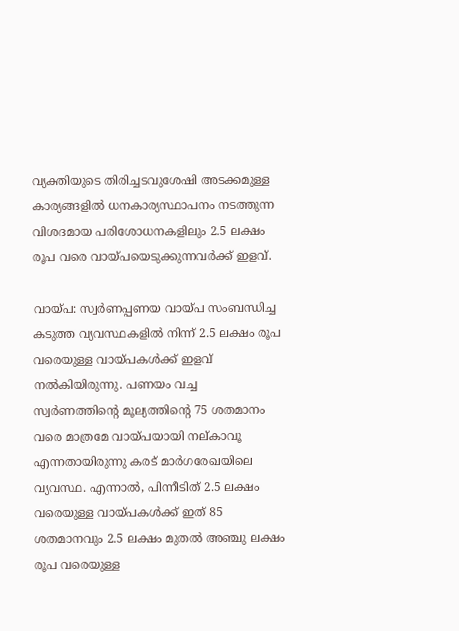വ്യക്തിയുടെ തിരിച്ചടവുശേഷി അടക്കമുള്ള കാര്യങ്ങളിൽ ധനകാര്യസ്ഥാപനം നടത്തുന്ന വിശദമായ പരിശോധനകളിലും 2.5 ലക്ഷം രൂപ വരെ വായ്പയെടുക്കുന്നവർക്ക് ഇളവ്.

വായ്പ: സ്വർണപ്പണയ വായ്പ സംബന്ധിച്ച കടുത്ത വ്യവസ്ഥകളിൽ നിന്ന് 2.5 ലക്ഷം രൂപ വരെയുള്ള വായ്പകൾക്ക് ഇളവ് നൽകിയിരുന്നു. പണയം വച്ച സ്വർണത്തിന്‍റെ മൂല്യത്തിന്‍റെ 75 ശതമാനം വരെ മാത്രമേ വായ്പയായി നല്കാവൂ എന്നതായിരുന്നു കരട് മാർഗരേഖയിലെ വ്യവസ്ഥ. എന്നാൽ, പിന്നീടിത് 2.5 ലക്ഷം വരെയുള്ള വായ്പകൾക്ക് ഇത് 85 ശതമാനവും 2.5 ലക്ഷം മുതൽ അഞ്ചു ലക്ഷം രൂപ വരെയുള്ള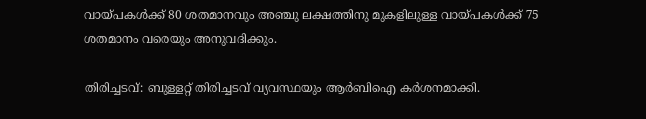വായ്പകൾക്ക് 80 ശതമാനവും അഞ്ചു ലക്ഷത്തിനു മുകളിലുള്ള വായ്പകൾക്ക് 75 ശതമാനം വരെയും അനുവദിക്കും.

തിരിച്ചടവ്: ബുള്ളറ്റ് തിരിച്ചടവ് വ്യവസ്ഥയും ആർബിഐ കർശനമാക്കി.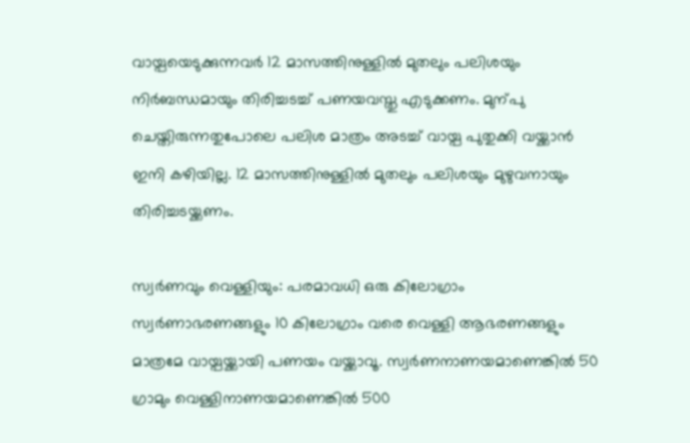വായ്പയെടുക്കുന്നവർ 12 മാസത്തിനുള്ളിൽ മുതലും പലിശയും നിർബന്ധമായും തിരിച്ചടച്ച് പണയവസ്തു എടുക്കണം. മുന്പു ചെയ്തിരുന്നതുപോലെ പലിശ മാത്രം അടച്ച് വായ്പ പുതുക്കി വയ്ക്കാൻ ഇനി കഴിയില്ല. 12 മാസത്തിനുള്ളിൽ മുതലും പലിശയും മുഴുവനായും തിരിച്ചടയ്ക്കണം.

സ്വർണവും വെള്ളിയും: പരമാവധി ഒരു കിലോഗ്രാം സ്വർണാഭരണങ്ങളും 10 കിലോഗ്രാം വരെ വെള്ളി ആഭരണങ്ങളും മാത്രമേ വായ്പയ്ക്കായി പണയം വയ്ക്കാവൂ. സ്വർണനാണയമാണെങ്കിൽ 50 ഗ്രാമും വെള്ളിനാണയമാണെങ്കിൽ 500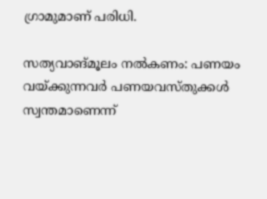ഗ്രാമുമാണ് പരിധി.

സത്യവാങ്മൂലം നൽകണം: പണയം വയ്ക്കുന്നവർ പണയവസ്തുക്കൾ സ്വന്തമാണെന്ന്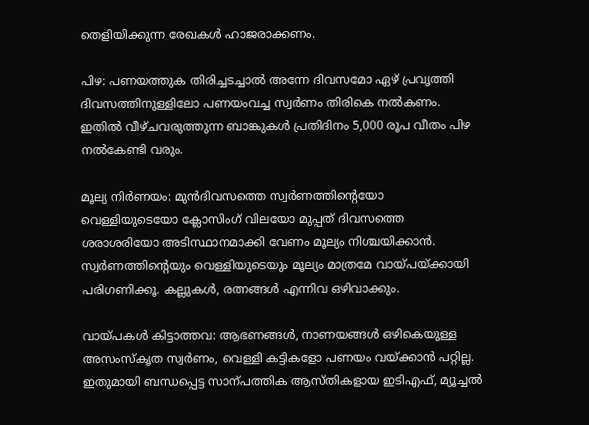തെളിയിക്കുന്ന രേഖകൾ ഹാജരാക്കണം.

പിഴ: പണയത്തുക തിരിച്ചടച്ചാൽ അന്നേ ദിവസമോ ഏഴ് പ്രവൃത്തി ദിവസത്തിനുള്ളിലോ പണയംവച്ച സ്വർണം തിരികെ നൽകണം. ഇതിൽ വീഴ്ചവരുത്തുന്ന ബാങ്കുകൾ പ്രതിദിനം 5,000 രൂപ വീതം പിഴ നൽകേണ്ടി വരും.

മൂല്യ നിർണയം: മുൻദിവസത്തെ സ്വർണത്തിന്‍റെയോ വെള്ളിയുടെയോ ക്ലോസിംഗ് വിലയോ മുപ്പത് ദിവസത്തെ ശരാശരിയോ അടിസ്ഥാനമാക്കി വേണം മൂല്യം നിശ്ചയിക്കാൻ. സ്വർണത്തിന്‍റെയും വെള്ളിയുടെയും മൂല്യം മാത്രമേ വായ്പയ്ക്കായി പരിഗണിക്കൂ. കല്ലുകൾ, രത്നങ്ങൾ എന്നിവ ഒഴിവാക്കും.

വായ്പകൾ കിട്ടാത്തവ: ആഭണങ്ങൾ, നാണയങ്ങൾ ഒഴികെയുള്ള അസംസ്കൃത സ്വർണം, വെള്ളി കട്ടികളോ പണയം വയ്ക്കാൻ പറ്റില്ല. ഇതുമായി ബന്ധപ്പെട്ട സാന്പത്തിക ആസ്തികളായ ഇടിഎഫ്, മ്യൂച്ചൽ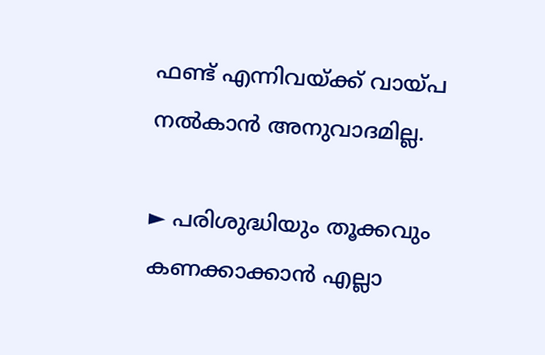ഫണ്ട് എന്നിവയ്ക്ക് വായ്പ നൽകാൻ അനുവാദമില്ല.

► പരിശുദ്ധിയും തൂക്കവും കണക്കാക്കാൻ എല്ലാ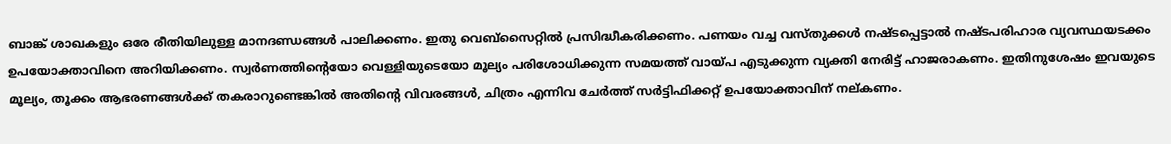ബാങ്ക് ശാഖകളും ഒരേ രീതിയിലുള്ള മാനദണ്ഡങ്ങൾ പാലിക്കണം. ഇതു വെബ്സൈറ്റിൽ പ്രസിദ്ധീകരിക്കണം. പണയം വച്ച വസ്തുക്കൾ നഷ്ടപ്പെട്ടാൽ നഷ്ടപരിഹാര വ്യവസ്ഥയടക്കം ഉപയോക്താവിനെ അറിയിക്കണം. സ്വർണത്തിന്‍റെയോ വെള്ളിയുടെയോ മൂല്യം പരിശോധിക്കുന്ന സമയത്ത് വായ്പ എടുക്കുന്ന വ്യക്തി നേരിട്ട് ഹാജരാകണം. ഇതിനുശേഷം ഇവയുടെ മൂല്യം, തൂക്കം ആഭരണങ്ങൾക്ക് തകരാറുണ്ടെങ്കിൽ അതിന്‍റെ വിവരങ്ങൾ, ചിത്രം എന്നിവ ചേർത്ത് സർട്ടിഫിക്കറ്റ് ഉപയോക്താവിന് നല്കണം.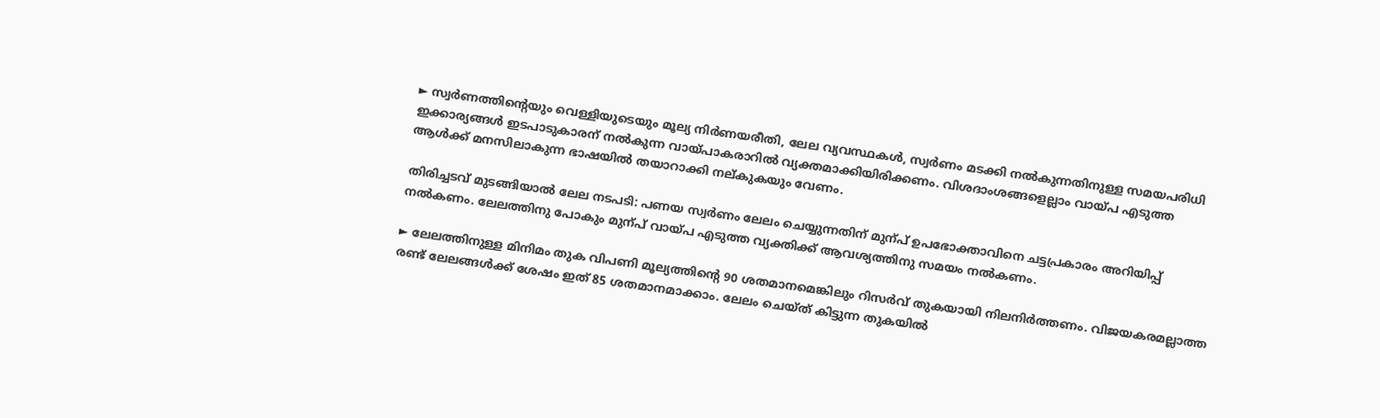► സ്വർണത്തിന്‍റെയും വെള്ളിയുടെയും മൂല്യ നിർണയരീതി, ലേല വ്യവസ്ഥകൾ, സ്വർണം മടക്കി നൽകുന്നതിനുള്ള സമയപരിധി ഇക്കാര്യങ്ങൾ ഇടപാടുകാരന് നൽകുന്ന വായ്പാകരാറിൽ വ്യക്തമാക്കിയിരിക്കണം. വിശദാംശങ്ങളെല്ലാം വായ്പ എടുത്ത ആൾക്ക് മനസിലാകുന്ന ഭാഷയിൽ തയാറാക്കി നല്കുകയും വേണം.

തിരിച്ചടവ് മുടങ്ങിയാൽ ലേല നടപടി: പണയ സ്വർണം ലേലം ചെയ്യുന്നതിന് മുന്പ് ഉപഭോക്താവിനെ ചട്ടപ്രകാരം അറിയിപ്പ് നൽകണം. ലേലത്തിനു പോകും മുന്പ് വായ്പ എടുത്ത വ്യക്തിക്ക് ആവശ്യത്തിനു സമയം നൽകണം.

► ലേലത്തിനുള്ള മിനിമം തുക വിപണി മൂല്യത്തിന്‍റെ 90 ശതമാനമെങ്കിലും റിസർവ് തുകയായി നിലനിർത്തണം. വിജയകരമല്ലാത്ത രണ്ട് ലേലങ്ങൾക്ക് ശേഷം ഇത് 85 ശതമാനമാക്കാം. ലേലം ചെയ്ത് കിട്ടുന്ന തുകയിൽ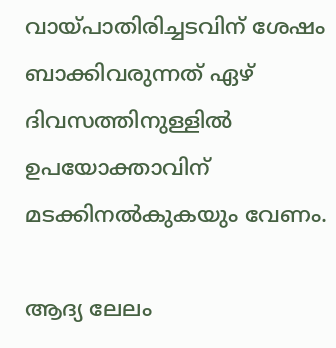വായ്പാതിരിച്ചടവിന് ശേഷം ബാക്കിവരുന്നത് ഏഴ് ദിവസത്തിനുള്ളിൽ ഉപയോക്താവിന് മടക്കിനൽകുകയും വേണം.

ആദ്യ ലേലം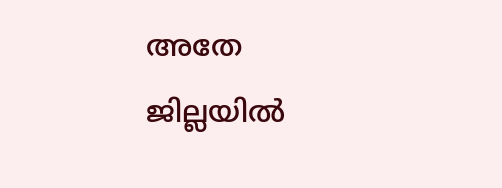അതേ ജില്ലയിൽ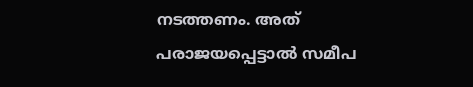നടത്തണം. അത് പരാജയപ്പെട്ടാൽ സമീപ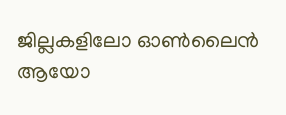ജില്ലകളിലോ ഓൺലൈൻ ആയോ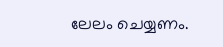ലേലം ചെയ്യണം.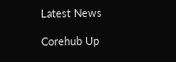Latest News

Corehub Up